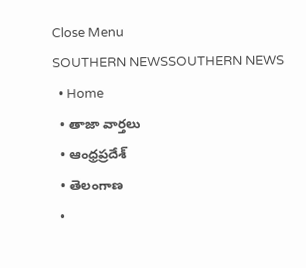Close Menu
SOUTHERN NEWSSOUTHERN NEWS
  • Home
  • తాజా వార్తలు
  • ఆంధ్రప్రదేశ్
  • తెలంగాణ
  •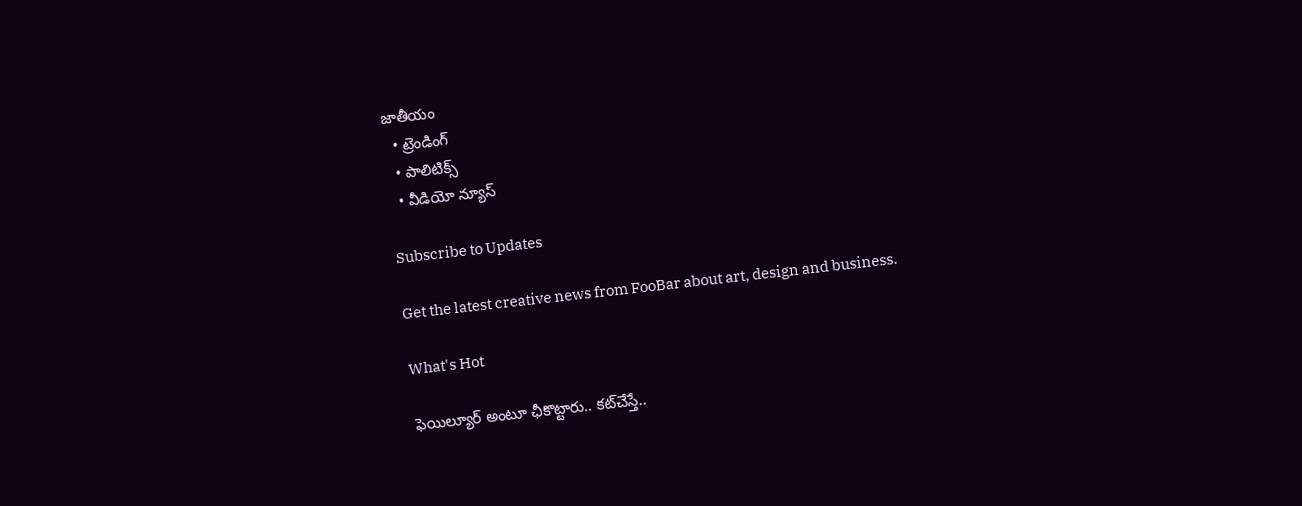జాతీయం
  • ట్రెండింగ్
  • పాలిటిక్స్
  • వీడియో న్యూస్

Subscribe to Updates

Get the latest creative news from FooBar about art, design and business.

What's Hot

ఫెయిల్యూర్ అంటూ ఛీకొట్టారు.. కట్‌చేస్తే..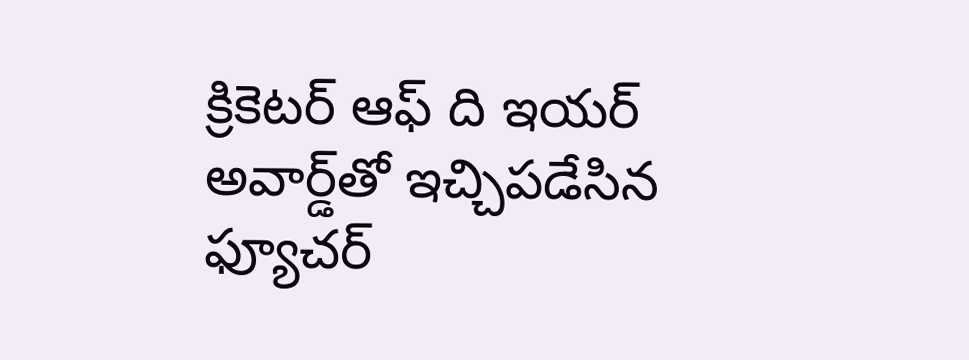క్రికెటర్ ఆఫ్ ది ఇయర్ అవార్డ్‌తో ఇచ్చిపడేసిన ఫ్యూచర్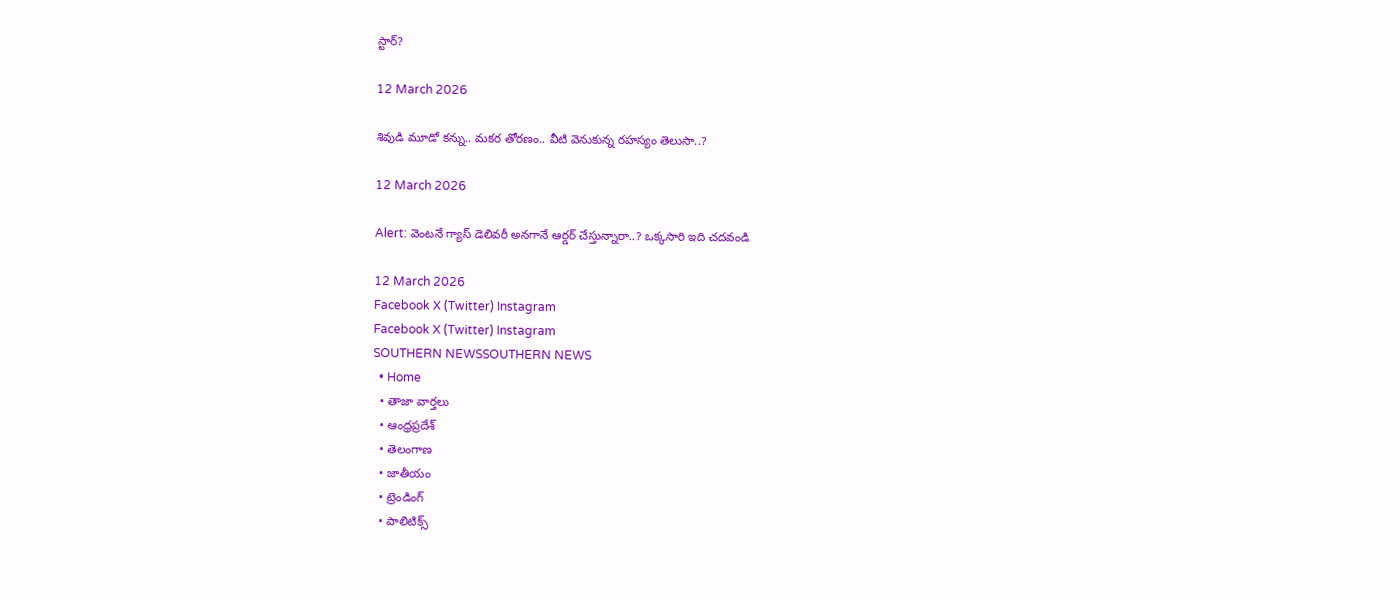స్టార్?

12 March 2026

శివుడి మూడో కన్ను.. మకర తోరణం.. వీటి వెనుకున్న రహస్యం తెలుసా..?

12 March 2026

Alert: వెంటనే గ్యాస్ డెలివరీ అనగానే ఆర్డర్ చేస్తున్నారా..? ఒక్కసారి ఇది చదవండి

12 March 2026
Facebook X (Twitter) Instagram
Facebook X (Twitter) Instagram
SOUTHERN NEWSSOUTHERN NEWS
  • Home
  • తాజా వార్తలు
  • ఆంధ్రప్రదేశ్
  • తెలంగాణ
  • జాతీయం
  • ట్రెండింగ్
  • పాలిటిక్స్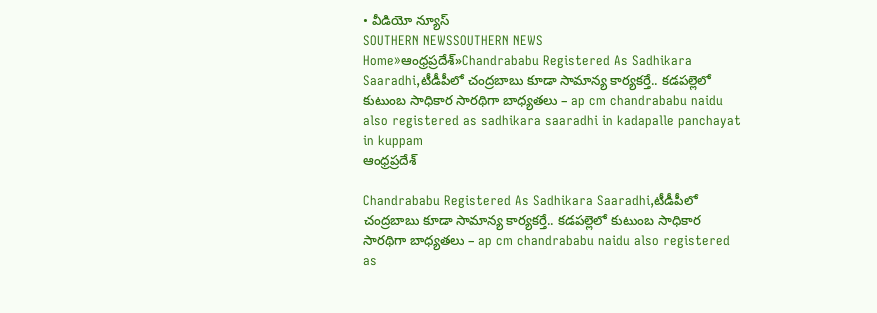• వీడియో న్యూస్
SOUTHERN NEWSSOUTHERN NEWS
Home»ఆంధ్రప్రదేశ్»Chandrababu Registered As Sadhikara Saaradhi,టీడీపీలో చంద్రబాబు కూడా సామాన్య కార్యకర్తే.. కడపల్లెలో కుటుంబ సాధికార సారథిగా బాధ్యతలు – ap cm chandrababu naidu also registered as sadhikara saaradhi in kadapalle panchayat in kuppam
ఆంధ్రప్రదేశ్

Chandrababu Registered As Sadhikara Saaradhi,టీడీపీలో చంద్రబాబు కూడా సామాన్య కార్యకర్తే.. కడపల్లెలో కుటుంబ సాధికార సారథిగా బాధ్యతలు – ap cm chandrababu naidu also registered as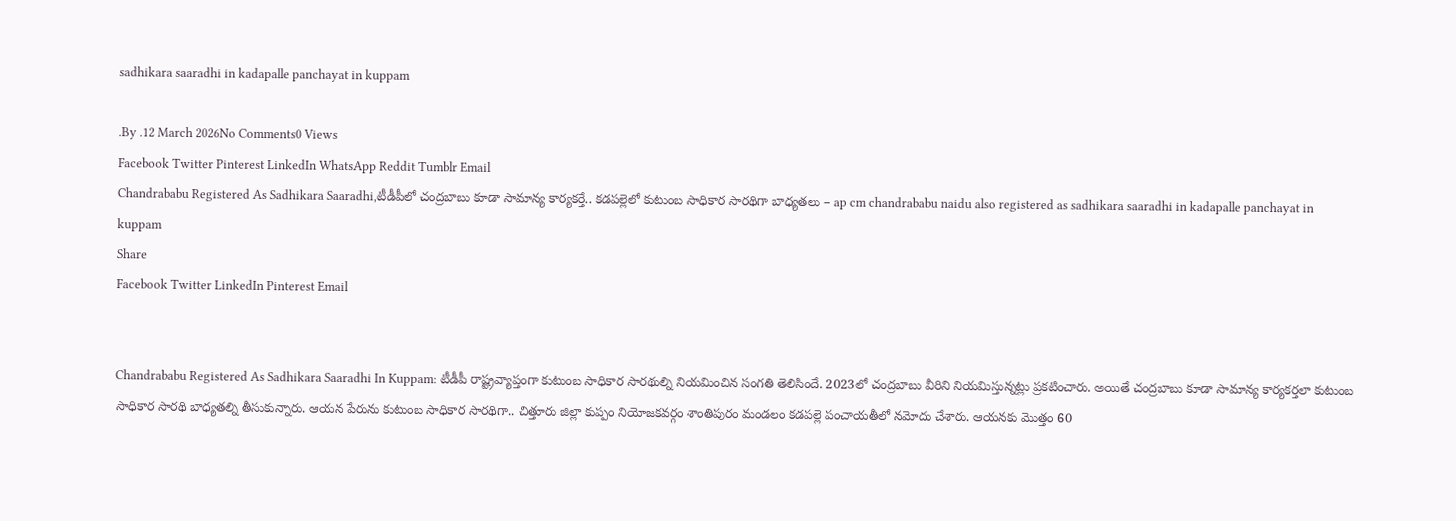sadhikara saaradhi in kadapalle panchayat in kuppam

.By .12 March 2026No Comments0 Views
Facebook Twitter Pinterest LinkedIn WhatsApp Reddit Tumblr Email
Chandrababu Registered As Sadhikara Saaradhi,టీడీపీలో చంద్రబాబు కూడా సామాన్య కార్యకర్తే.. కడపల్లెలో కుటుంబ సాధికార సారథిగా బాధ్యతలు – ap cm chandrababu naidu also registered as sadhikara saaradhi in kadapalle panchayat in kuppam
Share
Facebook Twitter LinkedIn Pinterest Email


Chandrababu Registered As Sadhikara Saaradhi In Kuppam: టీడీపీ రాష్ట్రవ్యాప్తంగా కుటుంబ సాధికార సారథుల్ని నియమించిన సంగతి తెలిసిందే. 2023లో చంద్రబాబు వీరిని నియమిస్తున్నట్లు ప్రకటించారు. అయితే చంద్రబాబు కూడా సామాన్య కార్యకర్తలా కుటుంబ సాధికార సారథి బాధ్యతల్ని తీసుకున్నారు. ఆయన పేరును కుటుంబ సాధికార సారథిగా.. చిత్తూరు జిల్లా కుప్పం నియోజకవర్గం శాంతిపురం మండలం కడపల్లె పంచాయతీలో నమోదు చేశారు. ఆయనకు మొత్తం 60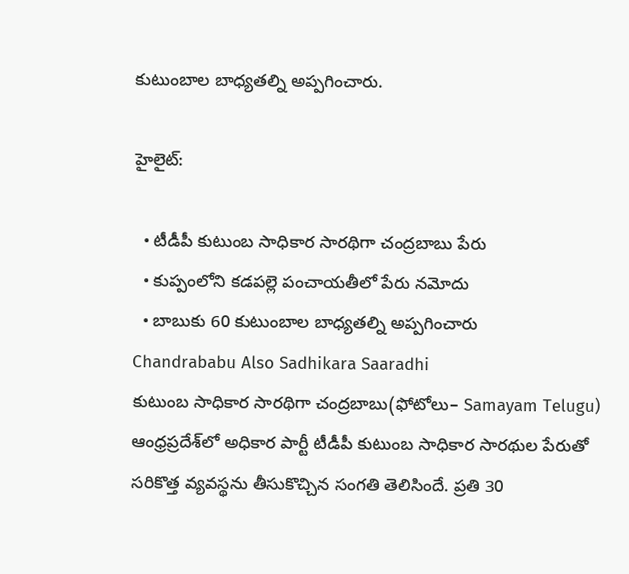కుటుంబాల బాధ్యతల్ని అప్పగించారు.

హైలైట్:

  • టీడీపీ కుటుంబ సాధికార సారథిగా చంద్రబాబు పేరు
  • కుప్పంలోని కడపల్లె పంచాయతీలో పేరు నమోదు
  • బాబుకు 60 కుటుంబాల బాధ్యతల్ని అప్పగించారు
Chandrababu Also Sadhikara Saaradhi
కుటుంబ సాధికార సారథిగా చంద్రబాబు(ఫోటోలు– Samayam Telugu)
ఆంధ్రప్రదేశ్‌లో అధికార పార్టీ టీడీపీ కుటుంబ సాధికార సారథుల పేరుతో సరికొత్త వ్యవస్థను తీసుకొచ్చిన సంగతి తెలిసిందే. ప్రతి 30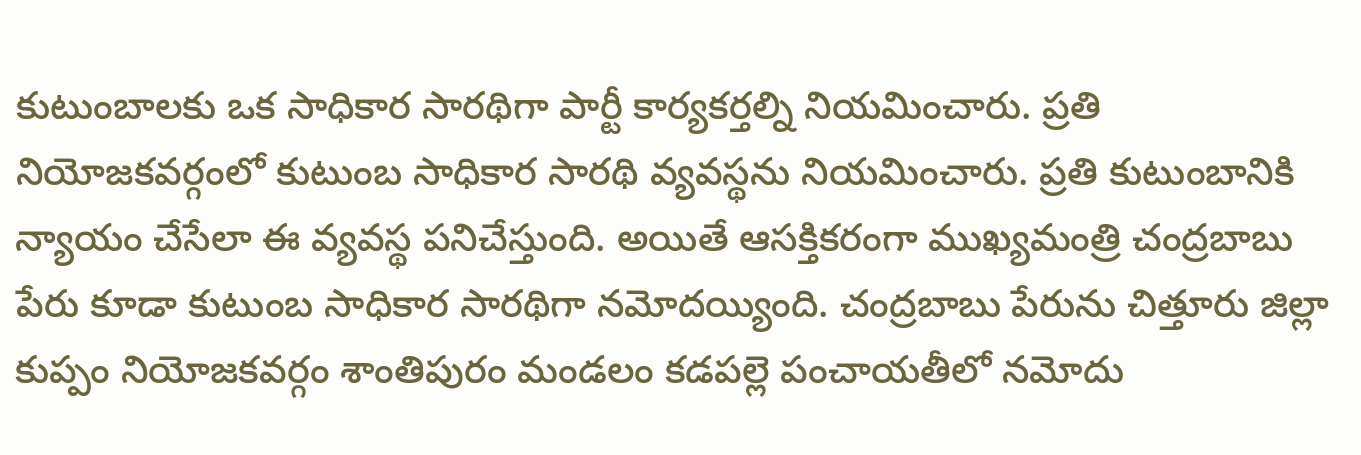కుటుంబాలకు ఒక సాధికార సారథిగా పార్టీ కార్యకర్తల్ని నియమించారు. ప్రతి నియోజకవర్గంలో కుటుంబ సాధికార సారథి వ్యవస్థను నియమించారు. ప్రతి కుటుంబానికి న్యాయం చేసేలా ఈ వ్యవస్థ పనిచేస్తుంది. అయితే ఆసక్తికరంగా ముఖ్యమంత్రి చంద్రబాబు పేరు కూడా కుటుంబ సాధికార సారథిగా నమోదయ్యింది. చంద్రబాబు పేరును చిత్తూరు జిల్లా కుప్పం నియోజకవర్గం శాంతిపురం మండలం కడపల్లె పంచాయతీలో నమోదు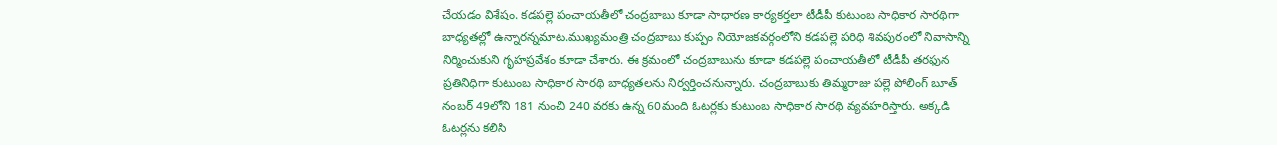చేయడం విశేషం. కడపల్లె పంచాయతీలో చంద్రబాబు కూడా సాధారణ కార్యకర్తలా టీడీపీ కుటుంబ సాధికార సారథిగా బాధ్యతల్లో ఉన్నారన్నమాట.ముఖ్యమంత్రి చంద్రబాబు కుప్పం నియోజకవర్గంలోని కడపల్లె పరిధి శివపురంలో నివాసాన్ని నిర్మించుకుని గృహప్రవేశం కూడా చేశారు. ఈ క్రమంలో చంద్రబాబును కూడా కడపల్లె పంచాయతీలో టీడీపీ తరఫున ప్రతినిధిగా కుటుంబ సాధికార సారథి బాధ్యతలను నిర్వర్తించనున్నారు. చంద్రబాబుకు తిమ్మరాజు పల్లె పోలింగ్ బూత్ నంబర్ 49లోని 181 నుంచి 240 వరకు ఉన్న 60మంది ఓటర్లకు కుటుంబ సాధికార సారథి వ్యవహరిస్తారు. అక్కడి ఓటర్లను కలిసి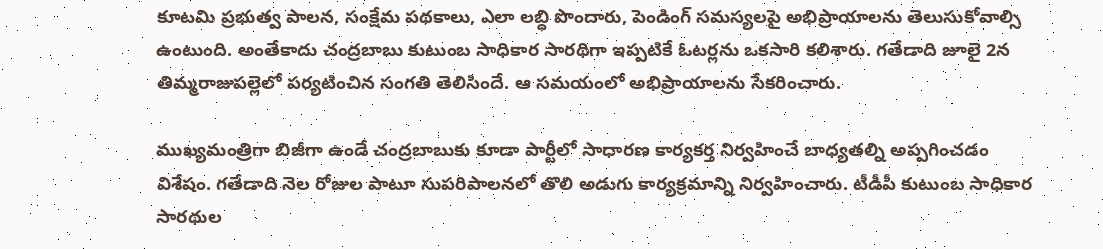కూటమి ప్రభుత్వ పాలన, సంక్షేమ పథకాలు, ఎలా లబ్ధి పొందారు, పెండింగ్‌ సమస్యలపై అభిప్రాయాలను తెలుసుకోవాల్సి ఉంటుంది. అంతేకాదు చంద్రబాబు కుటుంబ సాధికార సారథిగా ఇప్పటికే ఓటర్లను ఒకసారి కలిశారు. గతేడాది జూలై 2న తిమ్మరాజుపల్లెలో పర్యటించిన సంగతి తెలిసిందే. ఆ సమయంలో అభిప్రాయాలను సేకరించారు.

ముఖ్యమంత్రిగా బిజీగా ఉండే చంద్రబాబుకు కూడా పార్టీలో సాధారణ కార్యకర్త నిర్వహించే బాధ్యతల్ని అప్పగించడం విశేషం. గతేడాది నెల రోజుల పాటూ సుపరిపాలనలో తొలి అడుగు కార్యక్రమాన్ని నిర్వహించారు. టీడీపీ కుటుంబ సాధికార సారథుల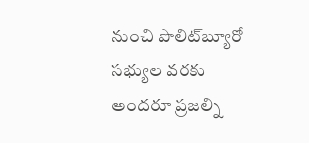నుంచి పొలిట్‌బ్యూరో సభ్యుల వరకు అందరూ ప్రజల్ని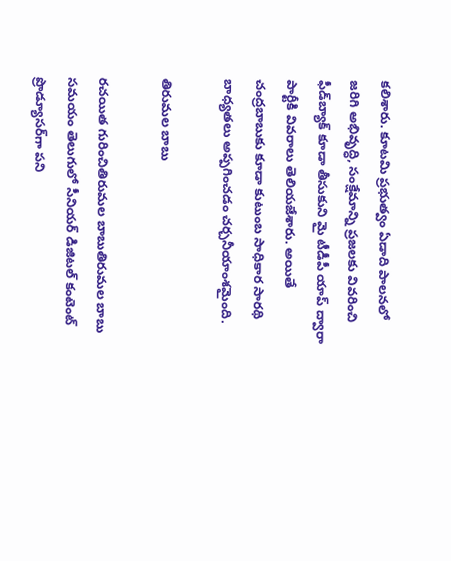కలిశారు. కూటమి ప్రభుత్వం ఏడాది పాలనలో జరిగి అభివృద్ధి, సంక్షేమాన్ని ప్రజలకు వివరించి ఫీడ్‌బ్యాక్ కూడా తీసుకుని మై టీడీపీ యాప్ ద్వారా పార్టీకి వివరాలు తెలియజేశారు. అయితే చంద్రబాబుకు కూడా కుటుంబ సాధికార సారథి బాధ్యతలు అప్పగించడం చర్చనీయాంశమైంది.

తిరుమల బాబు

రచయిత గురించితిరుమల బాబుతిరుమల బాబు సమయం తెలుగులో సీనియర్ డిజిటల్ కంటెంట్ ప్రొడ్యూసర్‌గా పని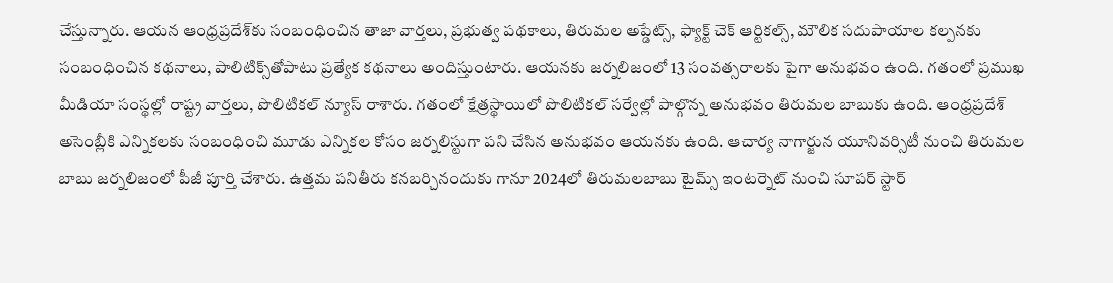చేస్తున్నారు. ఆయన ఆంధ్రప్రదేశ్‌కు సంబంధించిన తాజా వార్తలు, ప్రభుత్వ పథకాలు, తిరుమల అప్డేట్స్, ఫ్యాక్ట్ చెక్ ఆర్టికల్స్, మౌలిక సదుపాయాల కల్పనకు సంబంధించిన కథనాలు, పాలిటిక్స్‌తోపాటు ప్రత్యేక కథనాలు అందిస్తుంటారు. ఆయనకు జర్నలిజంలో 13 సంవత్సరాలకు పైగా అనుభవం ఉంది. గతంలో ప్రముఖ మీడియా సంస్థల్లో రాష్ట్ర వార్తలు, పొలిటికల్ న్యూస్ రాశారు. గతంలో క్షేత్రస్థాయిలో పొలిటికల్ సర్వేల్లో పాల్గొన్న అనుభవం తిరుమల బాబుకు ఉంది. ఆంధ్రప్రదేశ్ అసెంబ్లీకి ఎన్నికలకు సంబంధించి మూడు ఎన్నికల కోసం జర్నలిస్టుగా పని చేసిన అనుభవం ఆయనకు ఉంది. ఆచార్య నాగార్జున యూనివర్సిటీ నుంచి తిరుమల బాబు జర్నలిజంలో పీజీ పూర్తి చేశారు. ఉత్తమ పనితీరు కనబర్చినందుకు గానూ 2024లో తిరుమలబాబు టైమ్స్ ఇంటర్నెట్ నుంచి సూపర్ స్టార్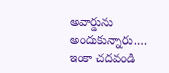అవార్డును అందుకున్నారు.… ఇంకా చదవండి